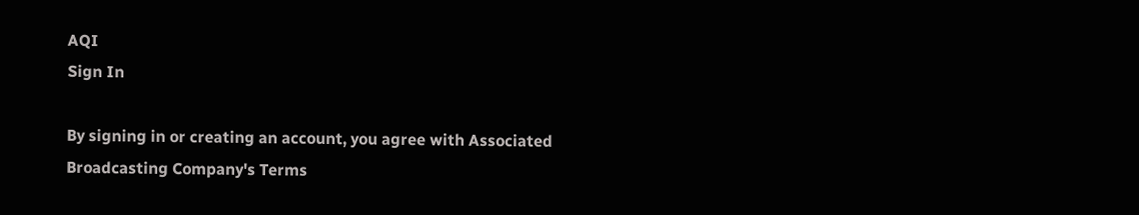AQI
Sign In

By signing in or creating an account, you agree with Associated Broadcasting Company's Terms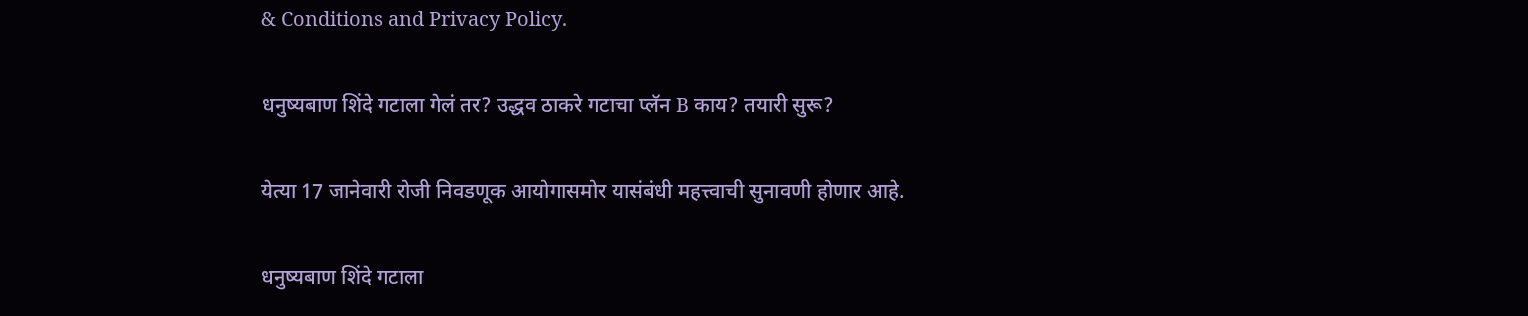& Conditions and Privacy Policy.

धनुष्यबाण शिंदे गटाला गेलं तर? उद्धव ठाकरे गटाचा प्लॅन B काय? तयारी सुरू?

येत्या 17 जानेवारी रोजी निवडणूक आयोगासमोर यासंबंधी महत्त्वाची सुनावणी होणार आहे.

धनुष्यबाण शिंदे गटाला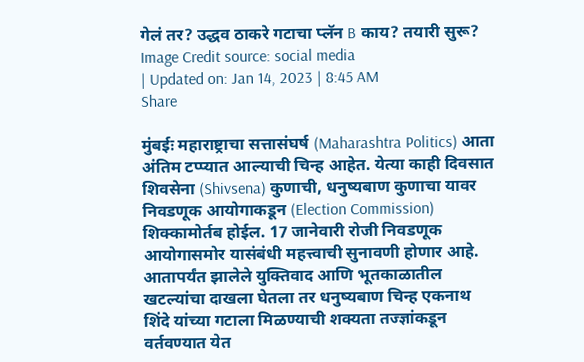गेलं तर? उद्धव ठाकरे गटाचा प्लॅन B काय? तयारी सुरू?
Image Credit source: social media
| Updated on: Jan 14, 2023 | 8:45 AM
Share

मुंबईः महाराष्ट्राचा सत्तासंघर्ष (Maharashtra Politics) आता अंतिम टप्प्यात आल्याची चिन्ह आहेत. येत्या काही दिवसात शिवसेना (Shivsena) कुणाची, धनुष्यबाण कुणाचा यावर निवडणूक आयोगाकडून (Election Commission) शिक्कामोर्तब होईल. 17 जानेवारी रोजी निवडणूक आयोगासमोर यासंबंधी महत्त्वाची सुनावणी होणार आहे.  आतापर्यंत झालेले युक्तिवाद आणि भूतकाळातील खटल्यांचा दाखला घेतला तर धनुष्यबाण चिन्ह एकनाथ शिंदे यांच्या गटाला मिळण्याची शक्यता तज्ज्ञांकडून वर्तवण्यात येत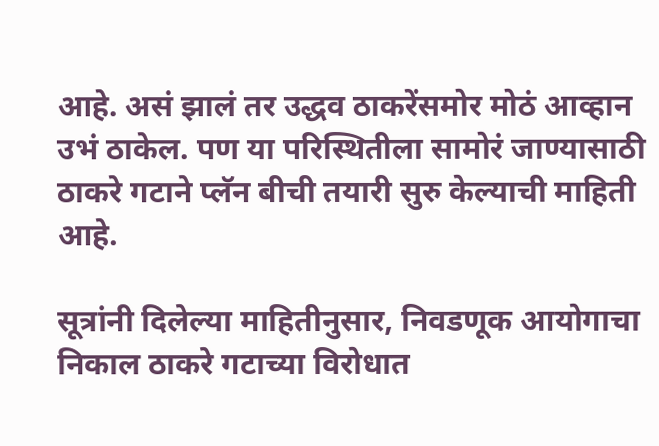आहे. असं झालं तर उद्धव ठाकरेंसमोर मोठं आव्हान उभं ठाकेल. पण या परिस्थितीला सामोरं जाण्यासाठी ठाकरे गटाने प्लॅन बीची तयारी सुरु केल्याची माहिती आहे.

सूत्रांनी दिलेल्या माहितीनुसार, निवडणूक आयोगाचा निकाल ठाकरे गटाच्या विरोधात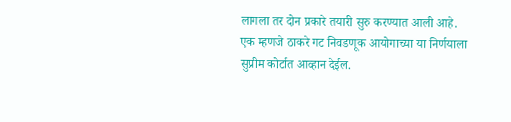लागला तर दोन प्रकारे तयारी सुरु करण्यात आली आहे. एक म्हणजे ठाकरे गट निवडणूक आयोगाच्या या निर्णयाला सुप्रीम कोर्टात आव्हान देईल.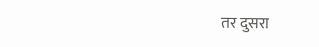तर दुसरा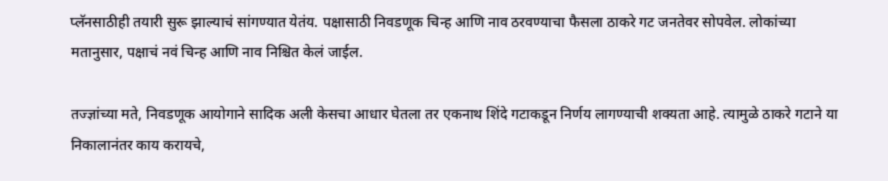प्लॅनसाठीही तयारी सुरू झाल्याचं सांगण्यात येतंय. पक्षासाठी निवडणूक चिन्ह आणि नाव ठरवण्याचा फैसला ठाकरे गट जनतेवर सोपवेल. लोकांच्या मतानुसार, पक्षाचं नवं चिन्ह आणि नाव निश्चित केलं जाईल.

तज्ज्ञांच्या मते, निवडणूक आयोगाने सादिक अली केसचा आधार घेतला तर एकनाथ शिंदे गटाकडून निर्णय लागण्याची शक्यता आहे. त्यामुळे ठाकरे गटाने या निकालानंतर काय करायचे,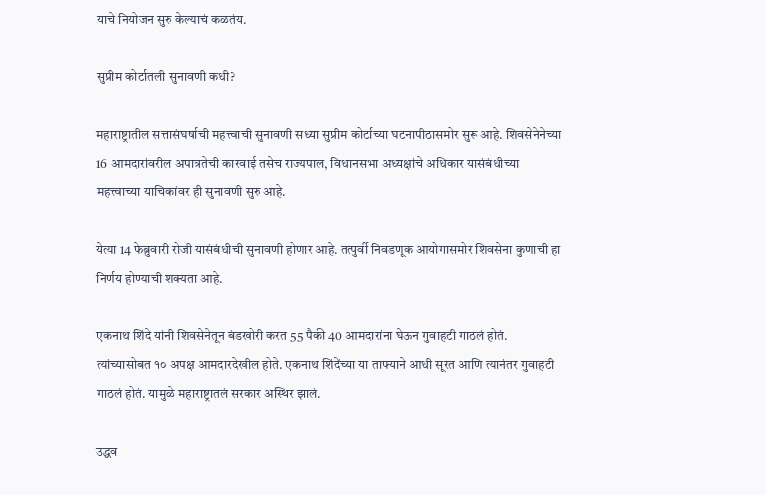याचे नियोजन सुरु केल्याचं कळतंय.

सुप्रीम कोर्टातली सुनावणी कधी?

महाराष्ट्रातील सत्तासंघर्षाची महत्त्वाची सुनावणी सध्या सुप्रीम कोर्टाच्या घटनापीठासमोर सुरू आहे. शिवसेनेनेच्या 16 आमदारांवरील अपात्रतेची कारवाई तसेच राज्यपाल, विधानसभा अध्यक्षांचे अधिकार यासंबंधीच्या महत्त्वाच्या याचिकांवर ही सुनावणी सुरु आहे.

येत्या 14 फेब्रुवारी रोजी यासंबंधीची सुनावणी होणार आहे. तत्पुर्वी निवडणूक आयोगासमोर शिवसेना कुणाची हा निर्णय होण्याची शक्यता आहे.

एकनाथ शिंदे यांनी शिवसेनेतून बंडखोरी करत 55 पैकी 40 आमदारांना घेऊन गुवाहटी गाठलं होतं. त्यांच्यासोबत १० अपक्ष आमदारदेखील होते. एकनाथ शिंदेंच्या या ताफ्याने आधी सूरत आणि त्यानंतर गुवाहटी गाठलं होतं. यामुळे महाराष्ट्रातलं सरकार अस्थिर झालं.

उद्धव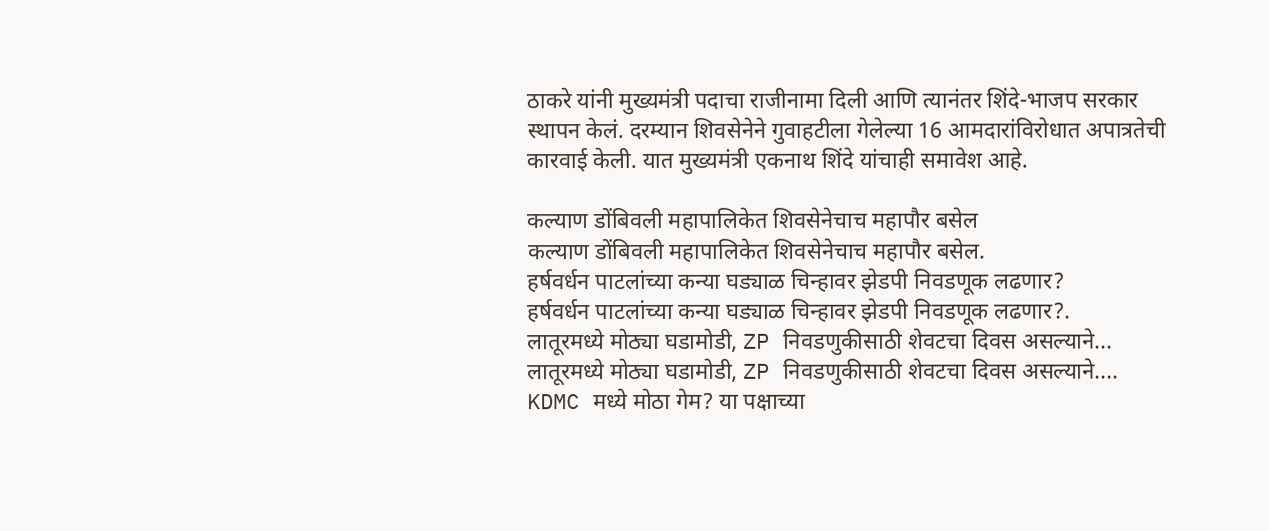ठाकरे यांनी मुख्यमंत्री पदाचा राजीनामा दिली आणि त्यानंतर शिंदे-भाजप सरकार स्थापन केलं. दरम्यान शिवसेनेने गुवाहटीला गेलेल्या 16 आमदारांविरोधात अपात्रतेची कारवाई केली. यात मुख्यमंत्री एकनाथ शिंदे यांचाही समावेश आहे.

कल्याण डोंबिवली महापालिकेत शिवसेनेचाच महापौर बसेल
कल्याण डोंबिवली महापालिकेत शिवसेनेचाच महापौर बसेल.
हर्षवर्धन पाटलांच्या कन्या घड्याळ चिन्हावर झेडपी निवडणूक लढणार?
हर्षवर्धन पाटलांच्या कन्या घड्याळ चिन्हावर झेडपी निवडणूक लढणार?.
लातूरमध्ये मोठ्या घडामोडी, ZP निवडणुकीसाठी शेवटचा दिवस असल्याने...
लातूरमध्ये मोठ्या घडामोडी, ZP निवडणुकीसाठी शेवटचा दिवस असल्याने....
KDMC मध्ये मोठा गेम? या पक्षाच्या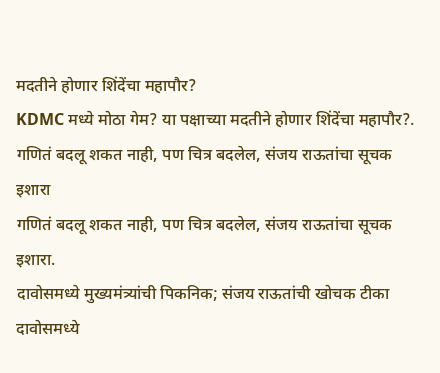मदतीने होणार शिंदेंचा महापौर?
KDMC मध्ये मोठा गेम? या पक्षाच्या मदतीने होणार शिंदेंचा महापौर?.
गणितं बदलू शकत नाही, पण चित्र बदलेल, संजय राऊतांचा सूचक इशारा
गणितं बदलू शकत नाही, पण चित्र बदलेल, संजय राऊतांचा सूचक इशारा.
दावोसमध्ये मुख्यमंत्र्यांची पिकनिक; संजय राऊतांची खोचक टीका
दावोसमध्ये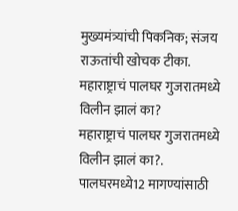मुख्यमंत्र्यांची पिकनिक; संजय राऊतांची खोचक टीका.
महाराष्ट्राचं पालघर गुजरातमध्ये विलीन झालं का?
महाराष्ट्राचं पालघर गुजरातमध्ये विलीन झालं का?.
पालघरमध्ये12 मागण्यांसाठी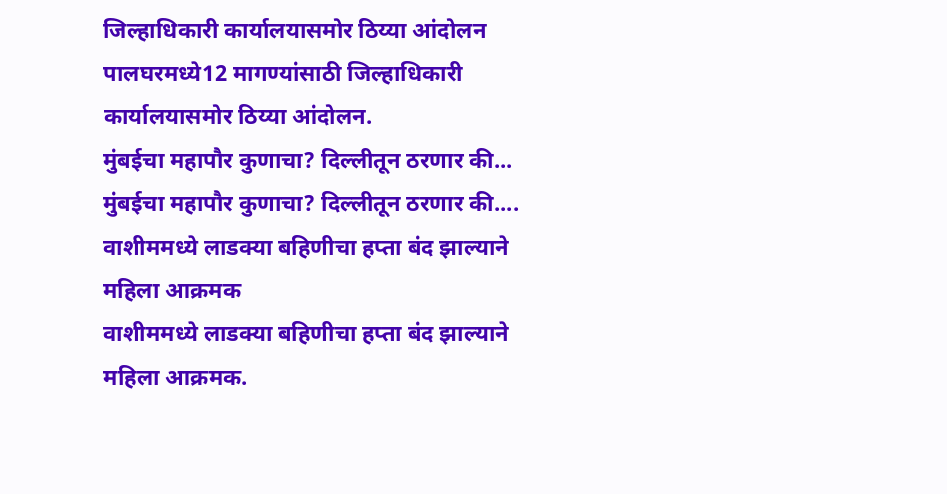जिल्हाधिकारी कार्यालयासमोर ठिय्या आंदोलन
पालघरमध्ये12 मागण्यांसाठी जिल्हाधिकारी कार्यालयासमोर ठिय्या आंदोलन.
मुंबईचा महापौर कुणाचा? दिल्लीतून ठरणार की...
मुंबईचा महापौर कुणाचा? दिल्लीतून ठरणार की....
वाशीममध्ये लाडक्या बहिणीचा हप्ता बंद झाल्याने महिला आक्रमक
वाशीममध्ये लाडक्या बहिणीचा हप्ता बंद झाल्याने महिला आक्रमक.